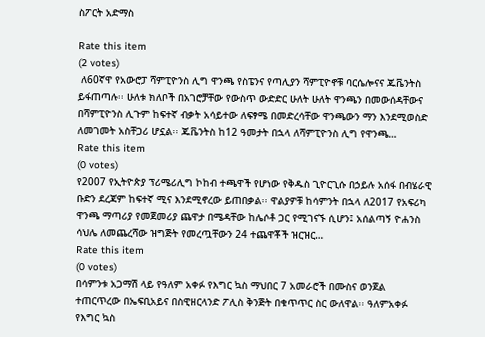ስፖርት አድማስ

Rate this item
(2 votes)
 ለ60ኛዋ የአውሮፓ ሻምፒዮንስ ሊግ ዋንጫ የስፔንና የጣሊያን ሻምፒዮኖቹ ባርሴሎናና ጁቬንትስ ይፋጠጣሉ፡፡ ሁለቱ ክለቦች በአገሮቻቸው የውስጥ ውድድር ሁለት ሁለት ዋንጫን በመውሰዳቸውና በሻምፒዮንስ ሊጉም ከፍተኛ ብቃት አሳይተው ለፍፃሜ በመድረሳቸው ዋንጫውን ማን እንደሚወስድ ለመገመት አስቸጋሪ ሆኗል፡፡ ጁቬንትስ ከ12 ዓመታት በኋላ ለሻምፒዮንስ ሊግ የዋንጫ…
Rate this item
(0 votes)
የ2007 የኢትዮጵያ ፕሪሜሪሊግ ኮከብ ተጫዋች የሆነው የቅዱስ ጊዮርጊሱ በኃይሉ አሰፋ በብሄራዊ ቡድን ደረጃም ከፍተኛ ሚና እንደሚኖረው ይጠበቃል፡፡ ዋልያዎቹ ከሳምንት በኋላ ለ2017 የአፍሪካ ዋንጫ ማጣሪያ የመጀመሪያ ጨዋታ በሜዳቸው ከሌሶቶ ጋር የሚገናኙ ሲሆን፤ አሰልጣኝ ዮሐንስ ሳህሌ ለመጨረሻው ዝግጅት የመረጧቸውን 24 ተጨዋቾች ዝርዝር…
Rate this item
(0 votes)
በሳምንቱ አጋማሽ ላይ የዓለም አቀፉ የእግር ኳስ ማህበር 7 አመራሮች በሙስና ወንጀል ተጠርጥረው በኤፍቢአይና በስዊዘርላንድ ፖሊስ ቅንጅት በቁጥጥር ስር ውለዋል፡፡ ዓለምአቀፉ የእግር ኳስ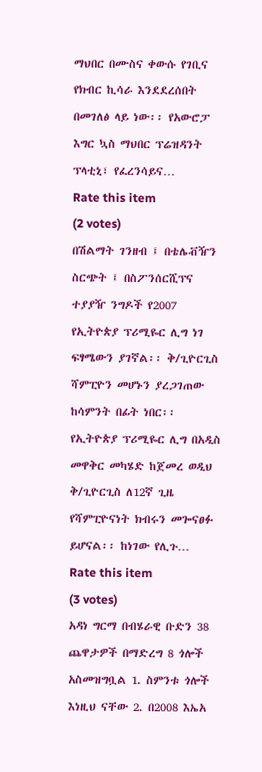ማህበር በሙስና ቀውሱ የገቢና የክብር ኪሳራ እንደደረሰበት በመገለፅ ላይ ነው፡፡ የአውሮፓ እግር ኳስ ማህበር ፕሬዝዳንት ፕላቲኒ፣ የፈረንሳይና…
Rate this item
(2 votes)
በሽልማት ገንዘብ ፤ በቴሌቭዥን ስርጭት ፤ በስፖንሰርሺፕና ተያያዥ ንግዶች የ2007 የኢትዮጵያ ፕሪሚዬር ሊግ ነገ ፍፃሜውን ያገኛል፡፡ ቅ/ጊዮርጊስ ሻምፒዮን መሆኑን ያረጋገጠው ከሳምንት በፊት ነበር፡፡ የኢትዮጵያ ፕሪሚዬር ሊግ በአዲስ መዋቅር መካሄድ ከጀመረ ወዲህ ቅ/ጊዮርጊስ ለ12ኛ ጊዜ የሻምፒዮናነት ክብሩን መጐናፀፉ ይሆናል፡፡ ከነገው የሊጉ…
Rate this item
(3 votes)
አዳነ ግርማ በብሄራዊ ቡድን 38 ጨዋታዎች በማድረግ 8 ጎሎች አስመዝግቧል 1. ስምንቱ ጎሎች እነዚህ ናቸው 2. በ2008 እኤአ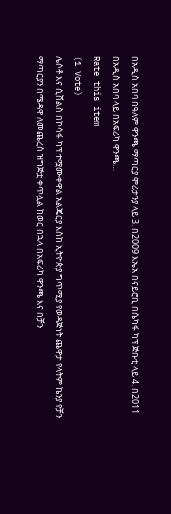በአዲስ አበባ በዓለም ዋንጫ ማጣርያ ሞሪታንያ ላይ 3. በ2009 እኤአ በናይሮቢ በሴካፋ ካፕ ጅቡቲ ላይ 4. በ2011 በአዲስ አበባ ላይ በአፍሪካ ዋንጫ…
Rate this item
(1 Vote)
ሌሶቶ እና ሲሸልስ በኮሳፋ ካፕ ተሟሙቀዋል አልጄርያ እስከ ኢትዮጵያ ግጥሚያ የወዳጅነት ጨዋታ የላትም ኬንያ የቻን ማጣርያን በሜዳዋ ለመጨረስ ዝግጅቷ ቀጥሏል ከወር በኋላ በአፍሪካ ዋንጫ እና በቻን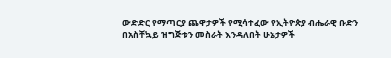ውድድር የማጣርያ ጨዋታዎች የሚሳተፈው የኢትዮጵያ ብሔራዊ ቡድን በአስቸኳይ ዝግጅቱን መስራት እንዳለበት ሁኔታዎች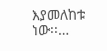እያመለከቱ ነው፡፡…